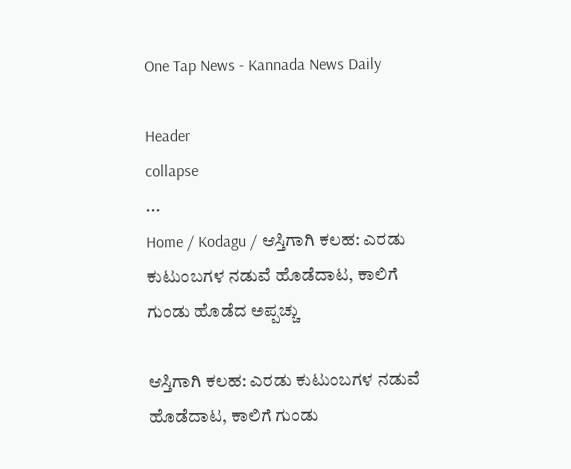One Tap News - Kannada News Daily

Header
collapse
...
Home / Kodagu / ಆಸ್ತಿಗಾಗಿ ಕಲಹ: ಎರಡು ಕುಟುಂಬಗಳ ನಡುವೆ ಹೊಡೆದಾಟ, ಕಾಲಿಗೆ ಗುಂಡು ಹೊಡೆದ ಅಪ್ಪಚ್ಚು

ಆಸ್ತಿಗಾಗಿ ಕಲಹ: ಎರಡು ಕುಟುಂಬಗಳ ನಡುವೆ ಹೊಡೆದಾಟ, ಕಾಲಿಗೆ ಗುಂಡು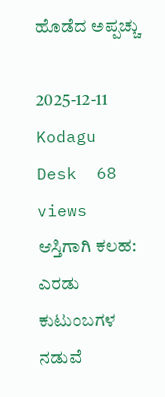ಹೊಡೆದ ಅಪ್ಪಚ್ಚು

2025-12-11  Kodagu Desk  68 views
ಆಸ್ತಿಗಾಗಿ ಕಲಹ: ಎರಡು ಕುಟುಂಬಗಳ ನಡುವೆ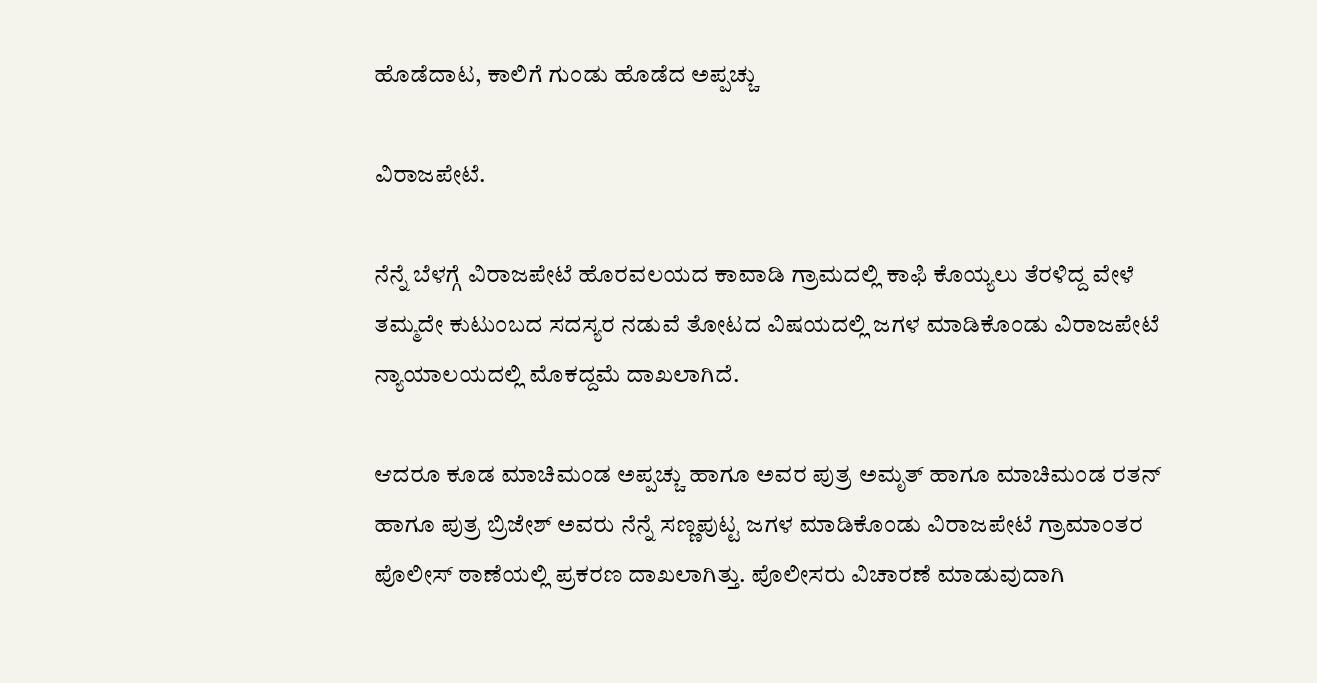ಹೊಡೆದಾಟ, ಕಾಲಿಗೆ ಗುಂಡು ಹೊಡೆದ ಅಪ್ಪಚ್ಚು

ವಿರಾಜಪೇಟೆ.

ನೆನ್ನೆ ಬೆಳಗ್ಗೆ ವಿರಾಜಪೇಟೆ ಹೊರವಲಯದ ಕಾವಾಡಿ ಗ್ರಾಮದಲ್ಲಿ ಕಾಫಿ ಕೊಯ್ಯಲು ತೆರಳಿದ್ದ ವೇಳೆ ತಮ್ಮದೇ ಕುಟುಂಬದ ಸದಸ್ಯರ ನಡುವೆ ತೋಟದ ವಿಷಯದಲ್ಲಿ ಜಗಳ ಮಾಡಿಕೊಂಡು ವಿರಾಜಪೇಟೆ ನ್ಯಾಯಾಲಯದಲ್ಲಿ ಮೊಕದ್ದಮೆ ದಾಖಲಾಗಿದೆ.

ಆದರೂ ಕೂಡ ಮಾಚಿಮಂಡ ಅಪ್ಪಚ್ಚು ಹಾಗೂ ಅವರ ಪುತ್ರ ಅಮೃತ್ ಹಾಗೂ ಮಾಚಿಮಂಡ ರತನ್ ಹಾಗೂ ಪುತ್ರ ಬ್ರಿಜೇಶ್ ಅವರು ನೆನ್ನೆ ಸಣ್ಣಪುಟ್ಟ ಜಗಳ ಮಾಡಿಕೊಂಡು ವಿರಾಜಪೇಟೆ ಗ್ರಾಮಾಂತರ ಪೊಲೀಸ್ ಠಾಣೆಯಲ್ಲಿ ಪ್ರಕರಣ ದಾಖಲಾಗಿತ್ತು. ಪೊಲೀಸರು ವಿಚಾರಣೆ ಮಾಡುವುದಾಗಿ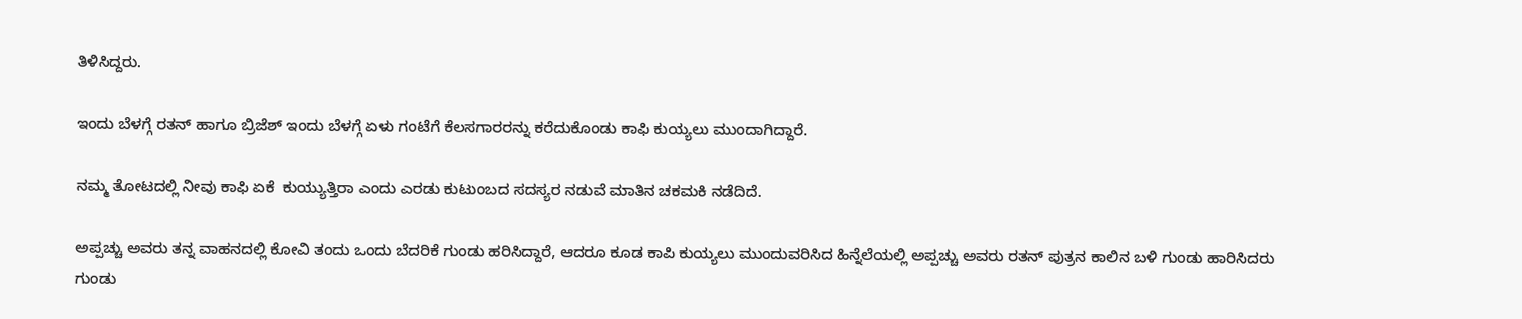ತಿಳಿಸಿದ್ದರು.

ಇಂದು ಬೆಳಗ್ಗೆ ರತನ್ ಹಾಗೂ ಬ್ರಿಜೆಶ್ ಇಂದು ಬೆಳಗ್ಗೆ ಏಳು ಗಂಟೆಗೆ ಕೆಲಸಗಾರರನ್ನು ಕರೆದುಕೊಂಡು ಕಾಫಿ ಕುಯ್ಯಲು ಮುಂದಾಗಿದ್ದಾರೆ.

ನಮ್ಮ ತೋಟದಲ್ಲಿ ನೀವು ಕಾಫಿ ಏಕೆ  ಕುಯ್ಯುತ್ತಿರಾ ಎಂದು ಎರಡು ಕುಟುಂಬದ ಸದಸ್ಯರ ನಡುವೆ ಮಾತಿನ ಚಕಮಕಿ ನಡೆದಿದೆ.

ಅಪ್ಪಚ್ಚು ಅವರು ತನ್ನ ವಾಹನದಲ್ಲಿ ಕೋವಿ ತಂದು ಒಂದು ಬೆದರಿಕೆ ಗುಂಡು ಹರಿಸಿದ್ದಾರೆ, ಆದರೂ ಕೂಡ ಕಾಪಿ ಕುಯ್ಯಲು ಮುಂದುವರಿಸಿದ ಹಿನ್ನೆಲೆಯಲ್ಲಿ ಅಪ್ಪಚ್ಚು ಅವರು ರತನ್ ಪುತ್ರನ ಕಾಲಿನ ಬಳಿ ಗುಂಡು ಹಾರಿಸಿದರು ಗುಂಡು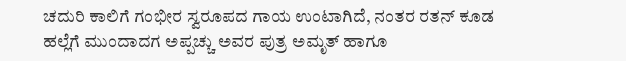ಚದುರಿ ಕಾಲಿಗೆ ಗಂಭೀರ ಸ್ವರೂಪದ ಗಾಯ ಉಂಟಾಗಿದೆ, ನಂತರ ರತನ್ ಕೂಡ ಹಲ್ಲೆಗೆ ಮುಂದಾದಗ ಅಪ್ಪಚ್ಚು ಅವರ ಪುತ್ರ ಅಮೃತ್ ಹಾಗೂ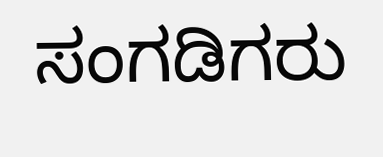ಸಂಗಡಿಗರು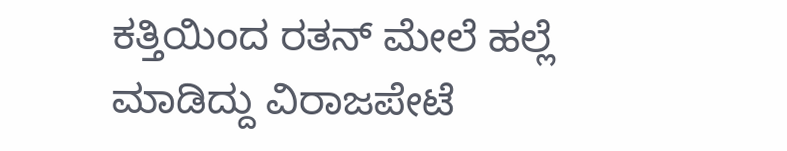ಕತ್ತಿಯಿಂದ ರತನ್ ಮೇಲೆ ಹಲ್ಲೆ ಮಾಡಿದ್ದು ವಿರಾಜಪೇಟೆ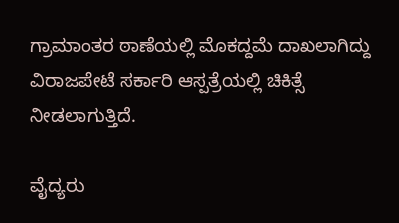ಗ್ರಾಮಾಂತರ ಠಾಣೆಯಲ್ಲಿ ಮೊಕದ್ದಮೆ ದಾಖಲಾಗಿದ್ದು ವಿರಾಜಪೇಟೆ ಸರ್ಕಾರಿ ಆಸ್ಪತ್ರೆಯಲ್ಲಿ ಚಿಕಿತ್ಸೆ ನೀಡಲಾಗುತ್ತಿದೆ.

ವೈದ್ಯರು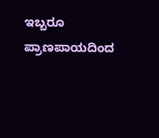ಇಬ್ಬರೂ ಪ್ರಾಣಪಾಯದಿಂದ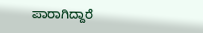ಪಾರಾಗಿದ್ದಾರೆ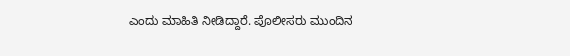ಎಂದು ಮಾಹಿತಿ ನೀಡಿದ್ದಾರೆ. ಪೊಲೀಸರು ಮುಂದಿನ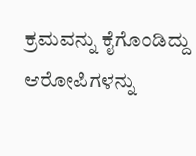ಕ್ರಮವನ್ನು ಕೈಗೊಂಡಿದ್ದು ಆರೋಪಿಗಳನ್ನು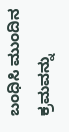ಬಂಧಿಸಿ ಮುಂದಿನ ಕ್ರಮವನ್ನು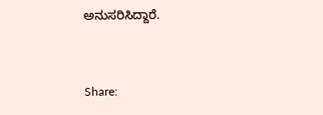ಅನುಸರಿಸಿದ್ದಾರೆ.


Share: